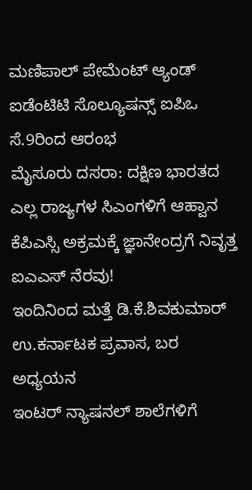ಮಣಿಪಾಲ್ ಪೇಮೆಂಟ್ ಆ್ಯಂಡ್ ಐಡೆಂಟಿಟಿ ಸೊಲ್ಯೂಷನ್ಸ್ ಐಪಿಒ ಸೆ.9ರಿಂದ ಆರಂಭ
ಮೈಸೂರು ದಸರಾ: ದಕ್ಷಿಣ ಭಾರತದ ಎಲ್ಲ ರಾಜ್ಯಗಳ ಸಿಎಂಗಳಿಗೆ ಆಹ್ವಾನ
ಕೆಪಿಎಸ್ಸಿ ಅಕ್ರಮಕ್ಕೆ ಜ್ಞಾನೇಂದ್ರಗೆ ನಿವೃತ್ತ ಐಎಎಸ್ ನೆರವು!
ಇಂದಿನಿಂದ ಮತ್ತೆ ಡಿ.ಕೆ.ಶಿವಕುಮಾರ್ ಉ.ಕರ್ನಾಟಕ ಪ್ರವಾಸ, ಬರ ಅಧ್ಯಯನ
ಇಂಟರ್ ನ್ಯಾಷನಲ್ ಶಾಲೆಗಳಿಗೆ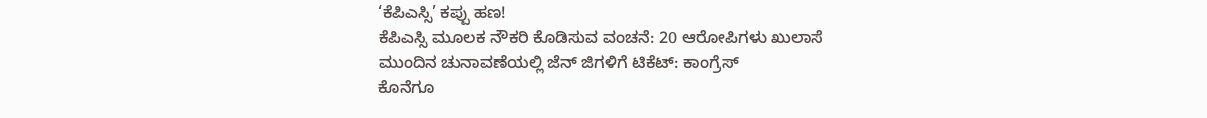‘ಕೆಪಿಎಸ್ಸಿ’ ಕಪ್ಪು ಹಣ!
ಕೆಪಿಎಸ್ಸಿ ಮೂಲಕ ನೌಕರಿ ಕೊಡಿಸುವ ವಂಚನೆ: 20 ಆರೋಪಿಗಳು ಖುಲಾಸೆ
ಮುಂದಿನ ಚುನಾವಣೆಯಲ್ಲಿ ಜೆನ್ ಜಿಗಳಿಗೆ ಟಿಕೆಟ್: ಕಾಂಗ್ರೆಸ್
ಕೊನೆಗೂ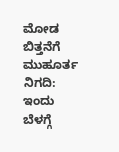ಮೋಡ ಬಿತ್ತನೆಗೆ ಮುಹೂರ್ತ ನಿಗದಿ: ಇಂದು ಬೆಳಗ್ಗೆ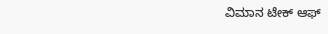ವಿಮಾನ ಟೇಕ್ ಆಫ್